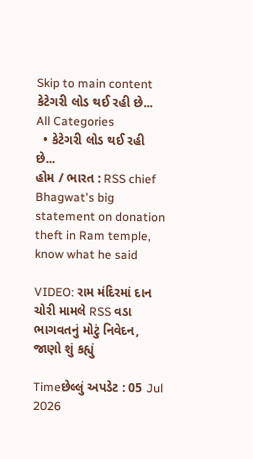Skip to main content
કેટેગરી લોડ થઈ રહી છે...
All Categories
  • કેટેગરી લોડ થઈ રહી છે...
હોમ / ભારત : RSS chief Bhagwat's big statement on donation theft in Ram temple, know what he said

VIDEO: રામ મંદિરમાં દાન ચોરી મામલે RSS વડા ભાગવતનું મોટું નિવેદન, જાણો શું કહ્યું

Timeછેલ્લું અપડેટ : 05 Jul 2026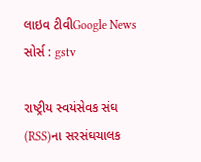લાઇવ ટીવીGoogle News
સોર્સ : gstv

રાષ્ટ્રીય સ્વયંસેવક સંઘ (RSS)ના સરસંઘચાલક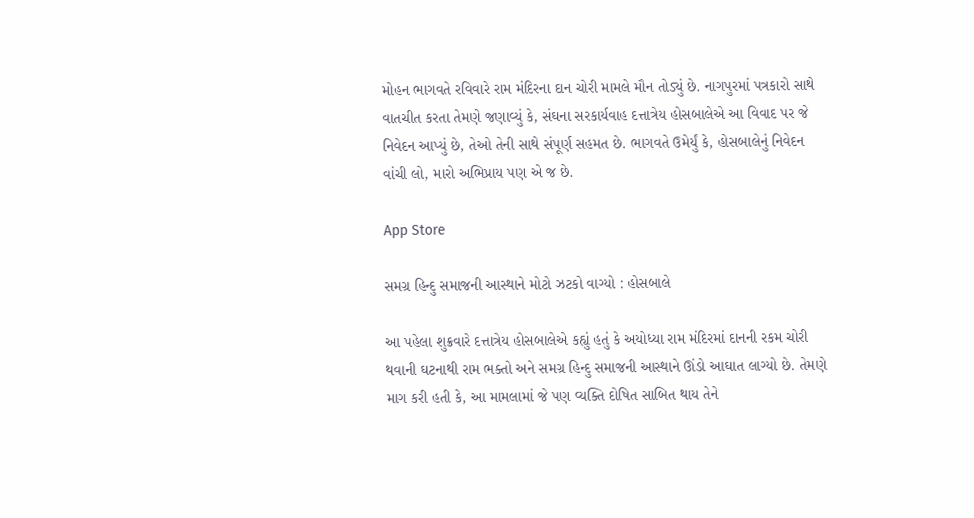મોહન ભાગવતે રવિવારે રામ મંદિરના દાન ચોરી મામલે મૌન તોડ્યું છે. નાગપુરમાં પત્રકારો સાથે વાતચીત કરતા તેમણે જણાવ્યું કે, સંઘના સરકાર્યવાહ દત્તાત્રેય હોસબાલેએ આ વિવાદ પર જે નિવેદન આપ્યું છે, તેઓ તેની સાથે સંપૂર્ણ સહમત છે. ભાગવતે ઉમેર્યું કે, હોસબાલેનું નિવેદન વાંચી લો, મારો અભિપ્રાય પણ એ જ છે.

App Store

સમગ્ર હિન્દુ સમાજની આસ્થાને મોટો ઝટકો વાગ્યો : હોસબાલે

આ પહેલા શુક્રવારે દત્તાત્રેય હોસબાલેએ કહ્યું હતું કે અયોધ્યા રામ મંદિરમાં દાનની રકમ ચોરી થવાની ઘટનાથી રામ ભક્તો અને સમગ્ર હિન્દુ સમાજની આસ્થાને ઊંડો આઘાત લાગ્યો છે. તેમણે માગ કરી હતી કે, આ મામલામાં જે પણ વ્યક્તિ દોષિત સાબિત થાય તેને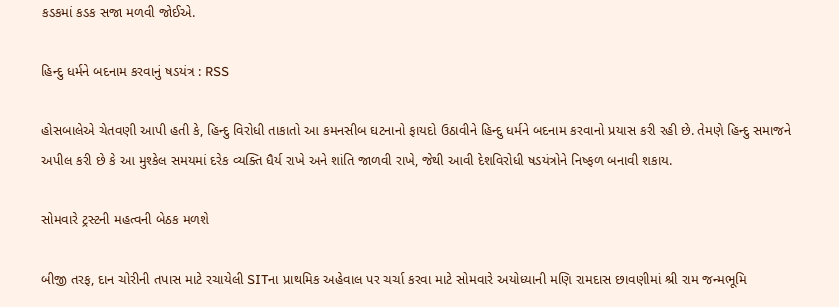કડકમાં કડક સજા મળવી જોઈએ.

હિન્દુ ધર્મને બદનામ કરવાનું ષડયંત્ર : RSS

હોસબાલેએ ચેતવણી આપી હતી કે, હિન્દુ વિરોધી તાકાતો આ કમનસીબ ઘટનાનો ફાયદો ઉઠાવીને હિન્દુ ધર્મને બદનામ કરવાનો પ્રયાસ કરી રહી છે. તેમણે હિન્દુ સમાજને અપીલ કરી છે કે આ મુશ્કેલ સમયમાં દરેક વ્યક્તિ ધૈર્ય રાખે અને શાંતિ જાળવી રાખે, જેથી આવી દેશવિરોધી ષડયંત્રોને નિષ્ફળ બનાવી શકાય.

સોમવારે ટ્રસ્ટની મહત્વની બેઠક મળશે

બીજી તરફ, દાન ચોરીની તપાસ માટે રચાયેલી SITના પ્રાથમિક અહેવાલ પર ચર્ચા કરવા માટે સોમવારે અયોધ્યાની મણિ રામદાસ છાવણીમાં શ્રી રામ જન્મભૂમિ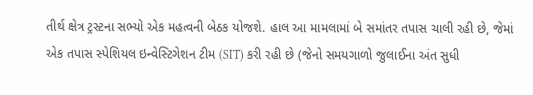તીર્થ ક્ષેત્ર ટ્રસ્ટના સભ્યો એક મહત્વની બેઠક યોજશે. હાલ આ મામલામાં બે સમાંતર તપાસ ચાલી રહી છે, જેમાં એક તપાસ સ્પેશિયલ ઇન્વેસ્ટિગેશન ટીમ (SIT) કરી રહી છે (જેનો સમયગાળો જુલાઈના અંત સુધી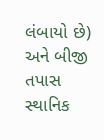લંબાયો છે) અને બીજી તપાસ સ્થાનિક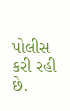પોલીસ કરી રહી છે.